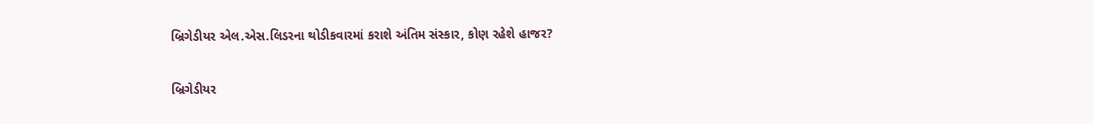બ્રિગેડીયર એલ.એસ.લિડરના થોડીકવારમાં કરાશે અંતિમ સંસ્કાર, કોણ રહેશે હાજર?

બ્રિગેડીયર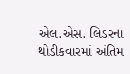એલ.એસ. લિડરના થોડીકવારમાં અંતિમ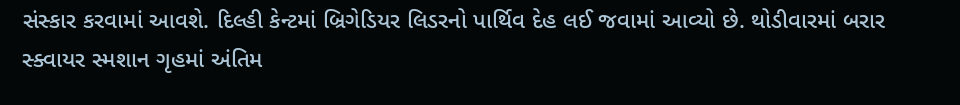સંસ્કાર કરવામાં આવશે. દિલ્હી કેન્ટમાં બ્રિગેડિયર લિડરનો પાર્થિવ દેહ લઈ જવામાં આવ્યો છે. થોડીવારમાં બરાર સ્ક્વાયર સ્મશાન ગૃહમાં અંતિમ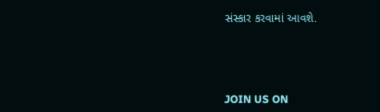સંસ્કાર કરવામાં આવશે.




JOIN US ON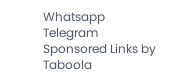Whatsapp
Telegram
Sponsored Links by Taboola